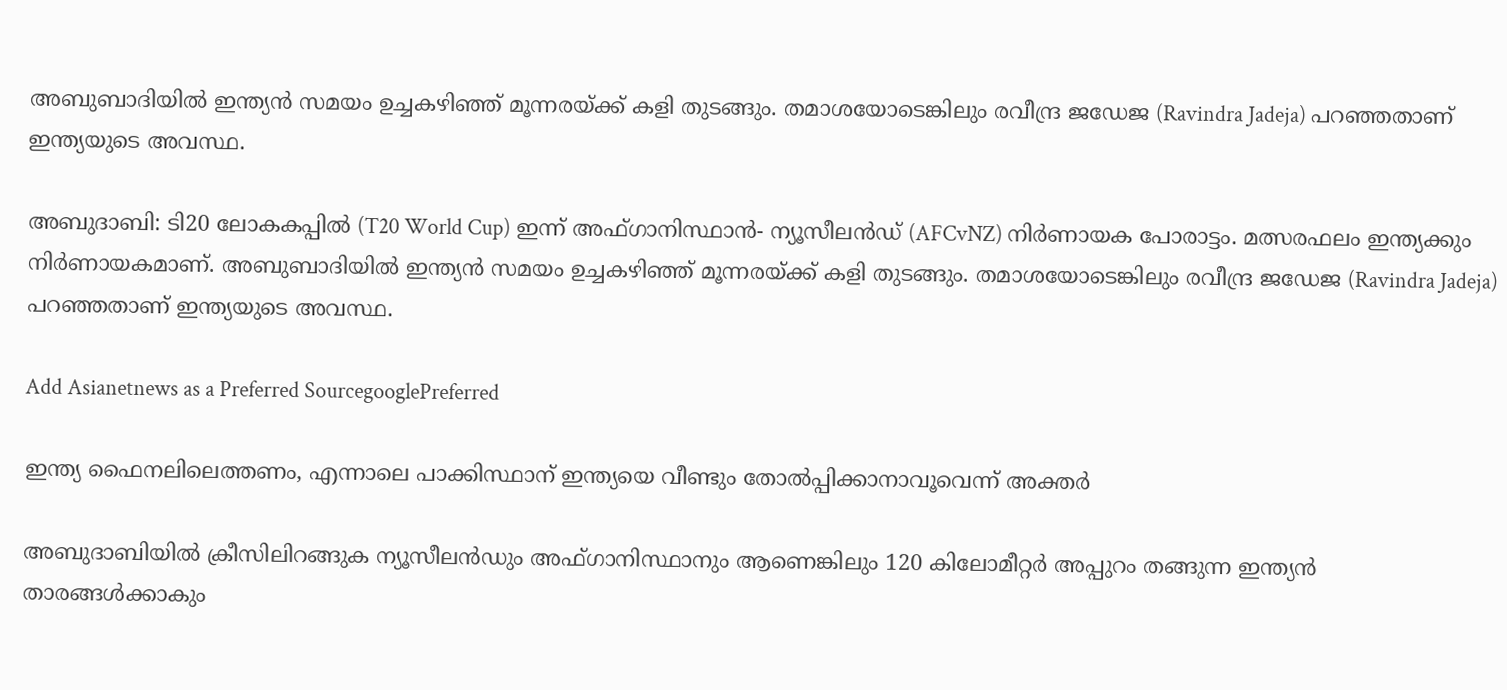അബുബാദിയില്‍ ഇന്ത്യന്‍ സമയം ഉച്ചകഴിഞ്ഞ് മൂന്നരയ്ക്ക് കളി തുടങ്ങും. തമാശയോടെങ്കിലും രവീന്ദ്ര ജഡേജ (Ravindra Jadeja) പറഞ്ഞതാണ് ഇന്ത്യയുടെ അവസ്ഥ.

അബുദാബി: ടി20 ലോകകപ്പില്‍ (T20 World Cup) ഇന്ന് അഫ്ഗാനിസ്ഥാന്‍- ന്യൂസീലന്‍ഡ് (AFCvNZ) നിര്‍ണായക പോരാട്ടം. മത്സരഫലം ഇന്ത്യക്കും നിര്‍ണായകമാണ്. അബുബാദിയില്‍ ഇന്ത്യന്‍ സമയം ഉച്ചകഴിഞ്ഞ് മൂന്നരയ്ക്ക് കളി തുടങ്ങും. തമാശയോടെങ്കിലും രവീന്ദ്ര ജഡേജ (Ravindra Jadeja) പറഞ്ഞതാണ് ഇന്ത്യയുടെ അവസ്ഥ.

Add Asianetnews as a Preferred SourcegooglePreferred

ഇന്ത്യ ഫൈനലിലെത്തണം, എന്നാലെ പാക്കിസ്ഥാന് ഇന്ത്യയെ വീണ്ടും തോല്‍പ്പിക്കാനാവൂവെന്ന് അക്തര്‍

അബുദാബിയില്‍ ക്രീസിലിറങ്ങുക ന്യൂസീലന്‍ഡും അഫ്ഗാനിസ്ഥാനും ആണെങ്കിലും 120 കിലോമീറ്റര്‍ അപ്പുറം തങ്ങുന്ന ഇന്ത്യന്‍ താരങ്ങള്‍ക്കാകും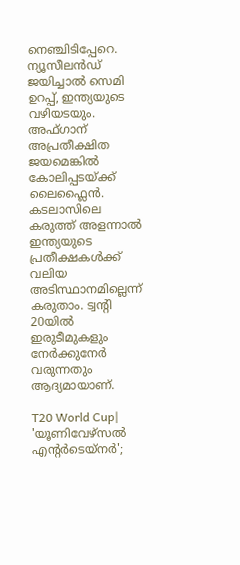നെഞ്ചിടിപ്പേറെ. ന്യൂസീലന്‍ഡ് ജയിച്ചാല്‍ സെമി ഉറപ്പ്, ഇന്ത്യയുടെ വഴിയടയും. അഫ്ഗാന് അപ്രതീക്ഷിത ജയമെങ്കില്‍
കോലിപ്പടയ്ക്ക് ലൈഫ്ലൈന്‍. കടലാസിലെ കരുത്ത് അളന്നാല്‍ ഇന്ത്യയുടെ പ്രതീക്ഷകള്‍ക്ക് വലിയ അടിസ്ഥാനമില്ലെന്ന് കരുതാം. ട്വന്റി 20യില്‍ ഇരുടീമുകളും നേര്‍ക്കുനേര്‍ വരുന്നതും ആദ്യമായാണ്.

T20 World Cup| 'യൂണിവേഴ്സല്‍ എന്റര്‍ടെയ്നര്‍';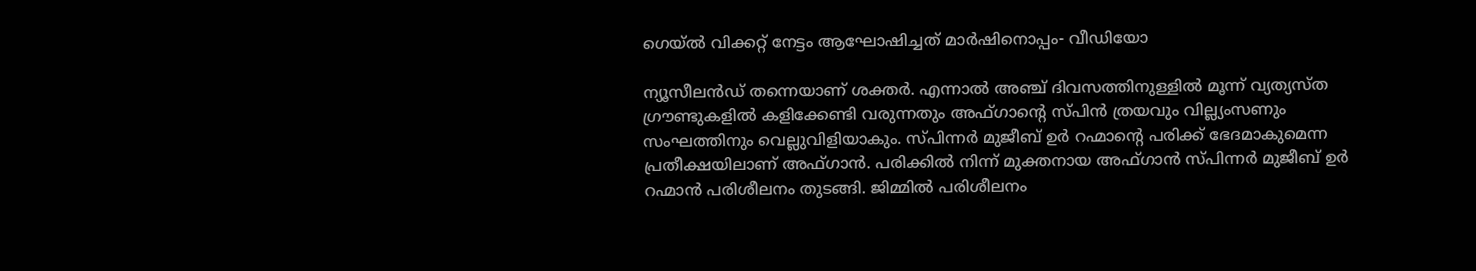ഗെയ്ല്‍ വിക്കറ്റ് നേട്ടം ആഘോഷിച്ചത് മാര്‍ഷിനൊപ്പം- വീഡിയോ

ന്യൂസീലന്‍ഡ് തന്നെയാണ് ശക്തര്‍. എന്നാല്‍ അഞ്ച് ദിവസത്തിനുള്ളില്‍ മൂന്ന് വ്യത്യസ്ത ഗ്രൗണ്ടുകളില്‍ കളിക്കേണ്ടി വരുന്നതും അഫ്ഗാന്റെ സ്പിന്‍ ത്രയവും വില്ല്യംസണും സംഘത്തിനും വെല്ലുവിളിയാകും. സ്പിന്നര്‍ മുജീബ് ഉര്‍ റഹ്മാന്റെ പരിക്ക് ഭേദമാകുമെന്ന പ്രതീക്ഷയിലാണ് അഫ്ഗാന്‍. പരിക്കില്‍ നിന്ന് മുക്തനായ അഫ്ഗാന്‍ സ്പിന്നര്‍ മുജീബ് ഉര്‍ റഹ്മാന്‍ പരിശീലനം തുടങ്ങി. ജിമ്മില്‍ പരിശീലനം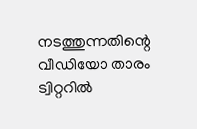നടത്തുന്നതിന്റെ വീഡിയോ താരം ട്വിറ്ററില്‍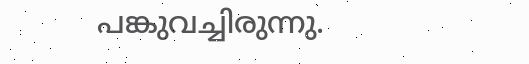പങ്കുവച്ചിരുന്നു.